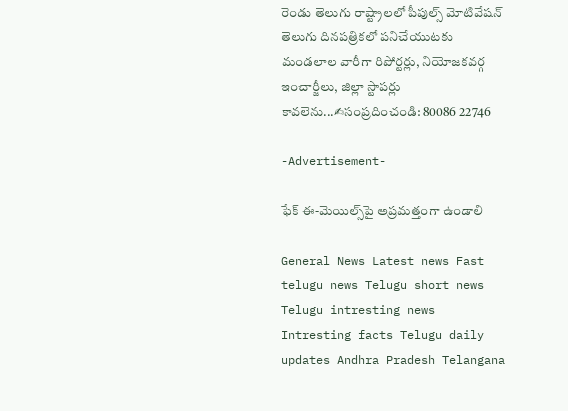రెండు తెలుగు రాష్ట్రాలలో పీపుల్స్ మోటివేషన్ తెలుగు దినపత్రికలో పనిచేయుటకు మండలాల వారీగా రిపోర్టర్లు, నియోజకవర్గ ఇంచార్జీలు, జిల్లా స్టాపర్లు కావలెను...✍సంప్రదించండి: 80086 22746

-Advertisement-

ఫేక్ ఈ-మెయిల్స్‌పై అప్రమత్తంగా ఉండాలి

General News Latest news Fast telugu news Telugu short news Telugu intresting news Intresting facts Telugu daily updates Andhra Pradesh Telangana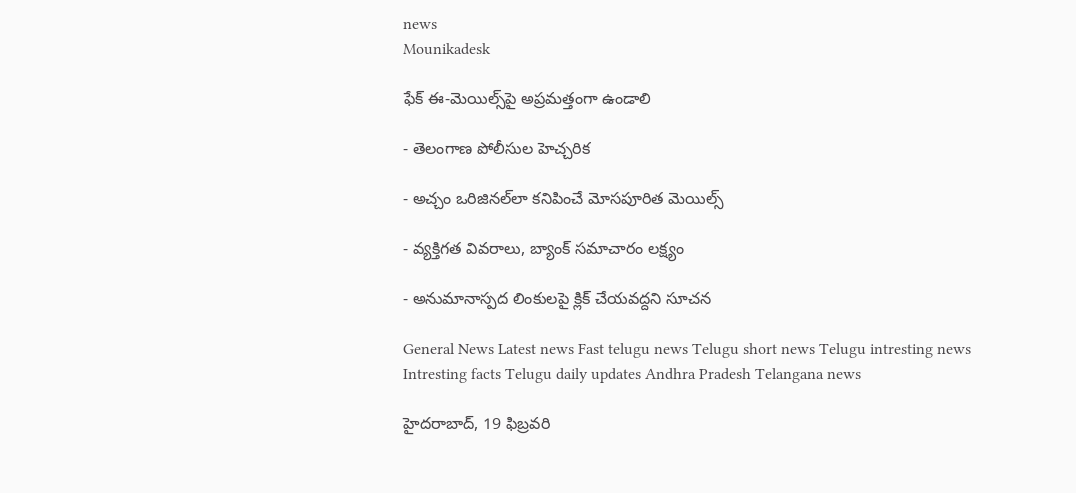news
Mounikadesk

ఫేక్ ఈ-మెయిల్స్‌పై అప్రమత్తంగా ఉండాలి

- తెలంగాణ పోలీసుల హెచ్చరిక

- అచ్చం ఒరిజినల్‌లా కనిపించే మోసపూరిత మెయిల్స్

- వ్యక్తిగత వివరాలు, బ్యాంక్ సమాచారం లక్ష్యం

- అనుమానాస్పద లింకులపై క్లిక్ చేయవద్దని సూచన

General News Latest news Fast telugu news Telugu short news Telugu intresting news Intresting facts Telugu daily updates Andhra Pradesh Telangana news

హైదరాబాద్, 19 ఫిబ్రవరి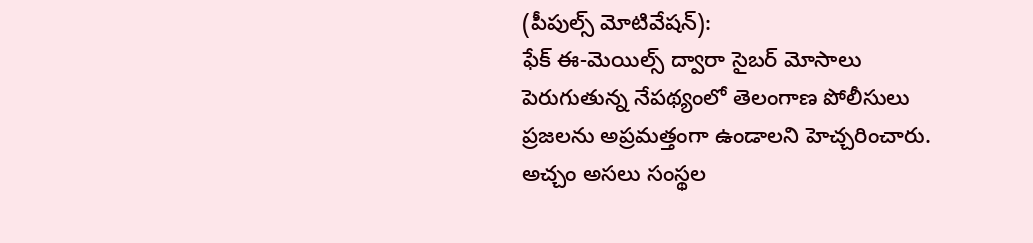(పీపుల్స్ మోటివేషన్):
ఫేక్ ఈ-మెయిల్స్ ద్వారా సైబర్ మోసాలు పెరుగుతున్న నేపథ్యంలో తెలంగాణ పోలీసులు ప్రజలను అప్రమత్తంగా ఉండాలని హెచ్చరించారు. అచ్చం అసలు సంస్థల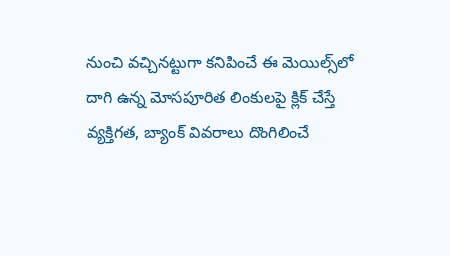నుంచి వచ్చినట్టుగా కనిపించే ఈ మెయిల్స్‌లో దాగి ఉన్న మోసపూరిత లింకులపై క్లిక్ చేస్తే వ్యక్తిగత, బ్యాంక్ వివరాలు దొంగిలించే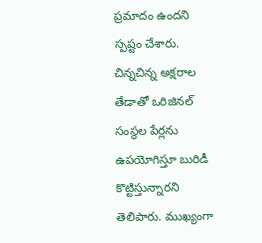ప్రమాదం ఉందని స్పష్టం చేశారు. చిన్నచిన్న అక్షరాల తేడాతో ఒరిజినల్ సంస్థల పేర్లను ఉపయోగిస్తూ బురిడీ కొట్టిస్తున్నారని తెలిపారు. ముఖ్యంగా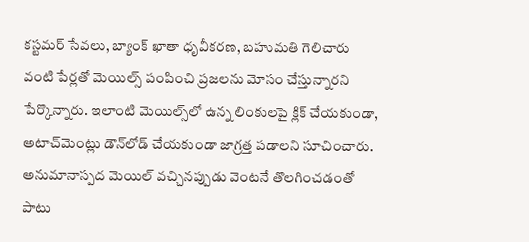కస్టమర్ సేవలు, బ్యాంక్ ఖాతా ధృవీకరణ, బహుమతి గెలిచారు వంటి పేర్లతో మెయిల్స్ పంపించి ప్రజలను మోసం చేస్తున్నారని పేర్కొన్నారు. ఇలాంటి మెయిల్స్‌లో ఉన్న లింకులపై క్లిక్ చేయకుండా, అటాచ్‌మెంట్లు డౌన్‌లోడ్ చేయకుండా జాగ్రత్త పడాలని సూచించారు. అనుమానాస్పద మెయిల్ వచ్చినప్పుడు వెంటనే తొలగించడంతో పాటు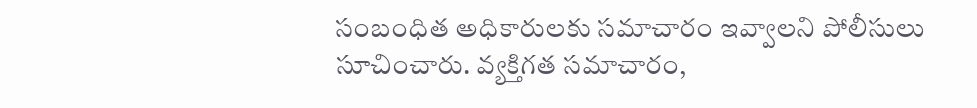సంబంధిత అధికారులకు సమాచారం ఇవ్వాలని పోలీసులు సూచించారు. వ్యక్తిగత సమాచారం,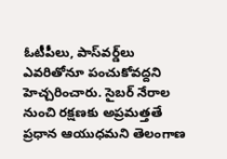ఓటీపీలు, పాస్‌వర్డ్‌లు ఎవరితోనూ పంచుకోవద్దని హెచ్చరించారు. సైబర్ నేరాల నుంచి రక్షణకు అప్రమత్తతే ప్రధాన ఆయుధమని తెలంగాణ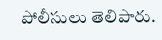పోలీసులు తెలిపారు.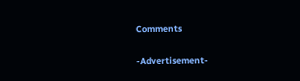Comments

-Advertisement-